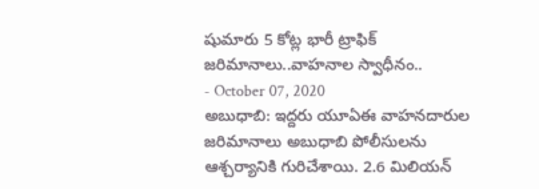షుమారు 5 కోట్ల భారీ ట్రాఫిక్ జరిమానాలు..వాహనాల స్వాధీనం..
- October 07, 2020
అబుధాబి: ఇద్దరు యూఏఈ వాహనదారుల జరిమానాలు అబుధాబి పోలీసులను ఆశ్చర్యానికి గురిచేశాయి. 2.6 మిలియన్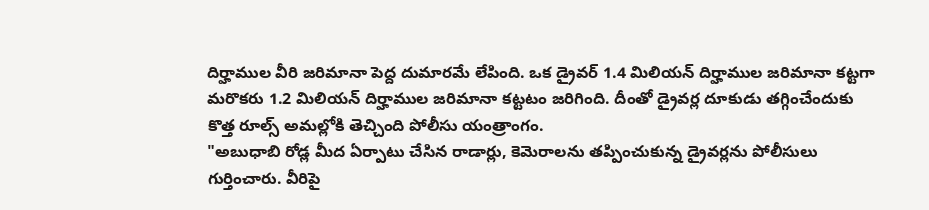దిర్హాముల వీరి జరిమానా పెద్ద దుమారమే లేపింది. ఒక డ్రైవర్ 1.4 మిలియన్ దిర్హాముల జరిమానా కట్టగా మరొకరు 1.2 మిలియన్ దిర్హాముల జరిమానా కట్టటం జరిగింది. దీంతో డ్రైవర్ల దూకుడు తగ్గించేందుకు కొత్త రూల్స్ అమల్లోకి తెచ్చింది పోలీసు యంత్రాంగం.
"అబుధాబి రోడ్ల మీద ఏర్పాటు చేసిన రాడార్లు, కెమెరాలను తప్పించుకున్న డ్రైవర్లను పోలీసులు గుర్తించారు. వీరిపై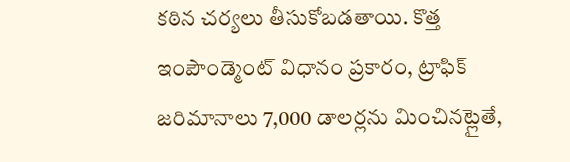కఠిన చర్యలు తీసుకోబడతాయి. కొత్త ఇంపౌండ్మెంట్ విధానం ప్రకారం, ట్రాఫిక్ జరిమానాలు 7,000 డాలర్లను మించినట్లైతే,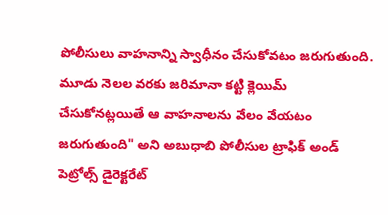పోలీసులు వాహనాన్ని స్వాధీనం చేసుకోవటం జరుగుతుంది. మూడు నెలల వరకు జరిమానా కట్టి క్లెయిమ్ చేసుకోనట్లయితే ఆ వాహనాలను వేలం వేయటం జరుగుతుంది" అని అబుధాబి పోలీసుల ట్రాఫిక్ అండ్ పెట్రోల్స్ డైరెక్టరేట్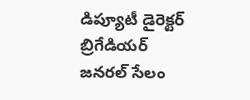డిప్యూటీ డైరెక్టర్ బ్రిగేడియర్ జనరల్ సేలం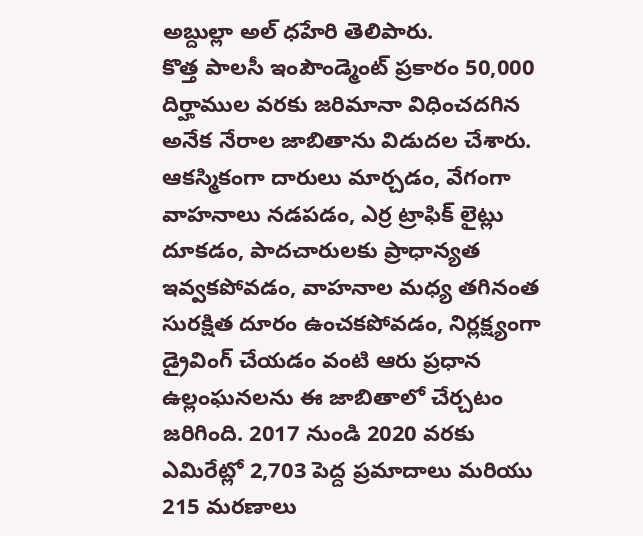అబ్దుల్లా అల్ ధహేరి తెలిపారు.
కొత్త పాలసీ ఇంపౌండ్మెంట్ ప్రకారం 50,000 దిర్హాముల వరకు జరిమానా విధించదగిన అనేక నేరాల జాబితాను విడుదల చేశారు. ఆకస్మికంగా దారులు మార్చడం, వేగంగా వాహనాలు నడపడం, ఎర్ర ట్రాఫిక్ లైట్లు దూకడం, పాదచారులకు ప్రాధాన్యత ఇవ్వకపోవడం, వాహనాల మధ్య తగినంత సురక్షిత దూరం ఉంచకపోవడం, నిర్లక్ష్యంగా డ్రైవింగ్ చేయడం వంటి ఆరు ప్రధాన ఉల్లంఘనలను ఈ జాబితాలో చేర్చటం జరిగింది. 2017 నుండి 2020 వరకు ఎమిరేట్లో 2,703 పెద్ద ప్రమాదాలు మరియు 215 మరణాలు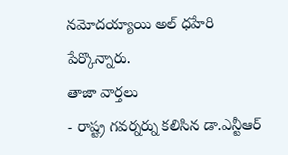నమోదయ్యాయి అల్ ధహేరి పేర్కొన్నారు.
తాజా వార్తలు
- రాష్ట్ర గవర్నర్ను కలిసిన డా.ఎన్టీఆర్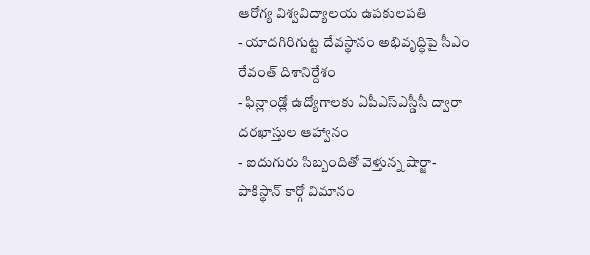ఆరోగ్య విశ్వవిద్యాలయ ఉపకులపతి
- యాదగిరిగుట్ట దేవస్థానం అభివృద్ధిపై సీఎం రేవంత్ దిశానిర్దేశం
- ఫిన్లాండ్లో ఉద్యోగాలకు ఏపీఎస్ఎస్డీసీ ద్వారా దరఖాస్తుల ఆహ్వానం
- ఐదుగురు సిబ్బందితో వెళ్తున్న షార్జా-పాకిస్థాన్ కార్గో విమానం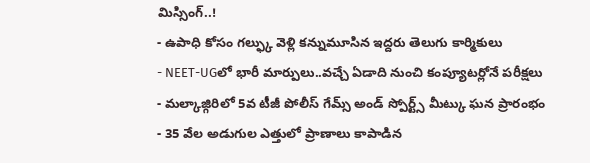మిస్సింగ్..!
- ఉపాధి కోసం గల్ఫ్కు వెళ్లి కన్నుమూసిన ఇద్దరు తెలుగు కార్మికులు
- NEET-UGలో భారీ మార్పులు..వచ్చే ఏడాది నుంచి కంప్యూటర్లోనే పరీక్షలు
- మల్కాజ్గిరిలో 5వ టీజీ పోలీస్ గేమ్స్ అండ్ స్పోర్ట్స్ మీట్కు ఘన ప్రారంభం
- 35 వేల అడుగుల ఎత్తులో ప్రాణాలు కాపాడిన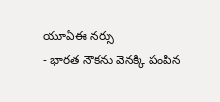యూఏఈ నర్సు
- భారత నౌకను వెనక్కి పంపిన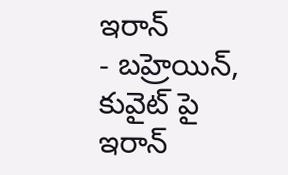ఇరాన్
- బహ్రెయిన్, కువైట్ పై ఇరాన్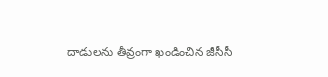దాడులను తీవ్రంగా ఖండించిన జీసీసీ